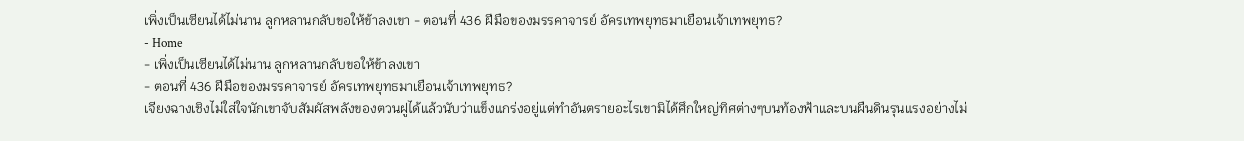เพิ่งเป็นเซียนได้ไม่นาน ลูกหลานกลับขอให้ข้าลงเขา - ตอนที่ 436 ฝีมือของมรรคาจารย์ อัครเทพยุทธมาเยือนเจ้าเทพยุทธ?
- Home
- เพิ่งเป็นเซียนได้ไม่นาน ลูกหลานกลับขอให้ข้าลงเขา
- ตอนที่ 436 ฝีมือของมรรคาจารย์ อัครเทพยุทธมาเยือนเจ้าเทพยุทธ?
เจียงฉางเชิงไม่ใส่ใจนักเขาจับสัมผัสพลังของตวนฝูได้แล้วนับว่าแข็งแกร่งอยู่แต่ทำอันตรายอะไรเขามิได้ศึกใหญ่ทิศต่างๆบนท้องฟ้าและบนผืนดินรุนแรงอย่างไม่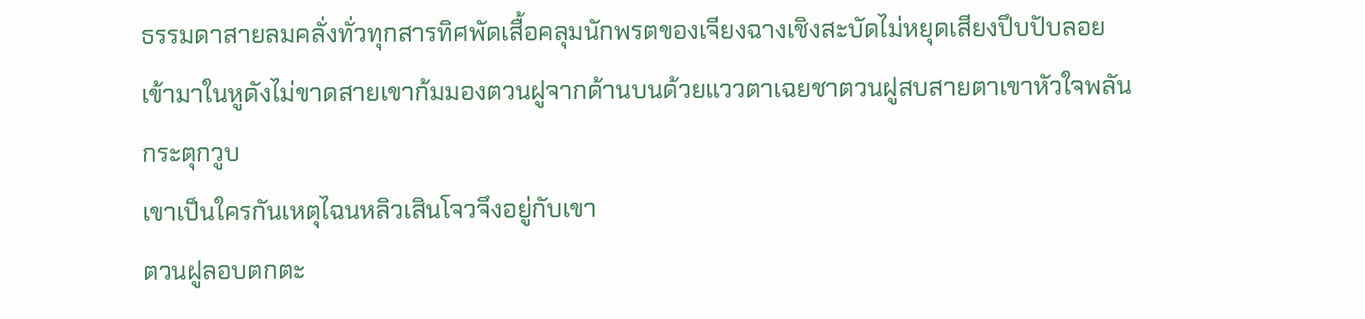ธรรมดาสายลมคลั่งทั่วทุกสารทิศพัดเสื้อคลุมนักพรตของเจียงฉางเชิงสะบัดไม่หยุดเสียงปึบปับลอยเข้ามาในหูดังไม่ขาดสายเขาก้มมองตวนฝูจากด้านบนด้วยแววตาเฉยชาตวนฝูสบสายตาเขาหัวใจพลันกระตุกวูบ
เขาเป็นใครกันเหตุไฉนหลิวเสินโจวจึงอยู่กับเขา
ตวนฝูลอบตกตะ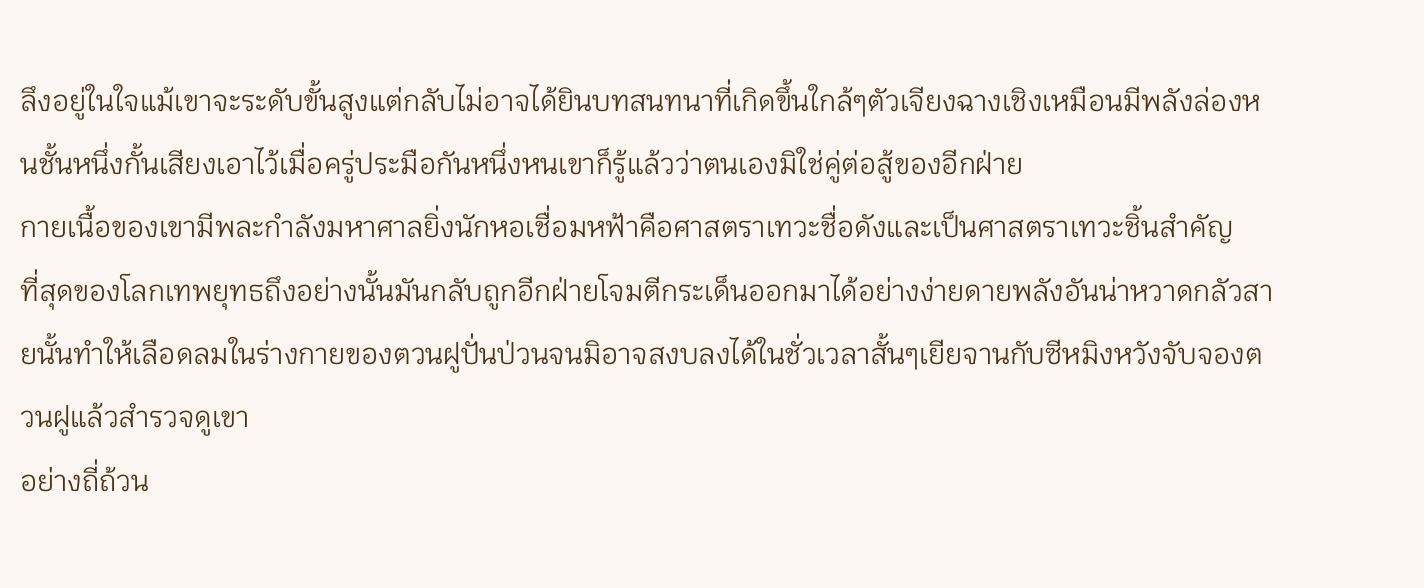ลึงอยู่ในใจแม้เขาจะระดับขั้นสูงแต่กลับไม่อาจได้ยินบทสนทนาที่เกิดขึ้นใกล้ๆตัวเจียงฉางเชิงเหมือนมีพลังล่องหนชั้นหนึ่งกั้นเสียงเอาไว้เมื่อครู่ประมือกันหนึ่งหนเขาก็รู้แล้วว่าตนเองมิใช่คู่ต่อสู้ของอีกฝ่าย
กายเนื้อของเขามีพละกำลังมหาศาลยิ่งนักหอเชื่อมหฟ้าคือศาสตราเทวะชื่อดังและเป็นศาสตราเทวะชิ้นสำคัญ
ที่สุดของโลกเทพยุทธถึงอย่างนั้นมันกลับถูกอีกฝ่ายโจมตีกระเด็นออกมาได้อย่างง่ายดายพลังอันน่าหวาดกลัวสายนั้นทำให้เลือดลมในร่างกายของตวนฝูปั่นป่วนจนมิอาจสงบลงได้ในชั่วเวลาสั้นๆเยียจานกับซีหมิงหวังจับจองตวนฝูแล้วสำรวจดูเขา
อย่างถี่ถ้วน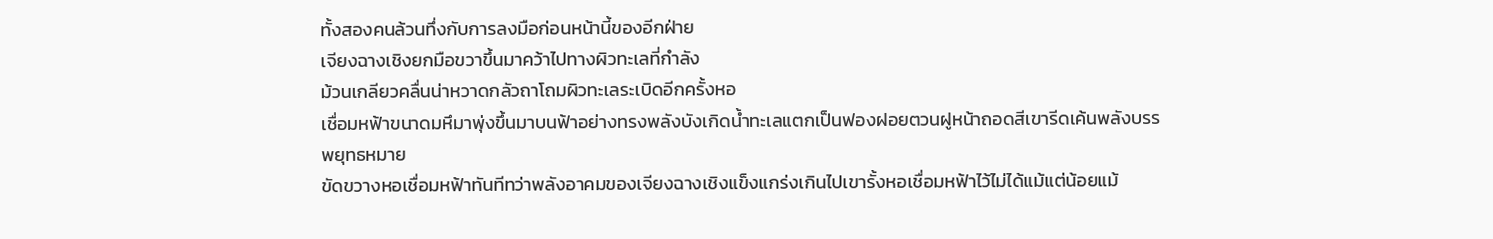ทั้งสองคนล้วนทึ่งกับการลงมือก่อนหน้านี้ของอีกฝ่าย
เจียงฉางเชิงยกมือขวาขึ้นมาคว้าไปทางผิวทะเลที่กำลัง
ม้วนเกลียวคลื่นน่าหวาดกลัวถาโถมผิวทะเลระเบิดอีกครั้งหอ
เชื่อมหฟ้าขนาดมหึมาพุ่งขึ้นมาบนฟ้าอย่างทรงพลังบังเกิดน้ำทะเลแตกเป็นฟองฝอยตวนฝูหน้าถอดสีเขารีดเค้นพลังบรรพยุทธหมาย
ขัดขวางหอเชื่อมหฟ้าทันทีทว่าพลังอาคมของเจียงฉางเชิงแข็งแกร่งเกินไปเขารั้งหอเชื่อมหฟ้าไว้ไม่ได้แม้แต่น้อยแม้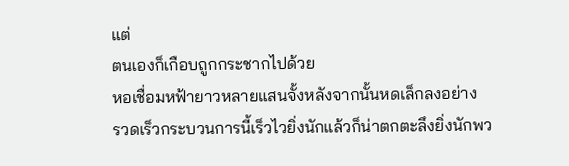แต่
ตนเองก็เกือบถูกกระชากไปด้วย
หอเชื่อมหฟ้ายาวหลายแสนจั้งหลังจากนั้นหดเล็กลงอย่าง
รวดเร็วกระบวนการนี้เร็วไวยิ่งนักแล้วก็น่าตกตะลึงยิ่งนักพว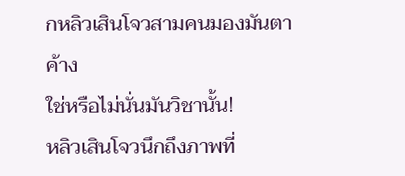กหลิวเสินโจวสามคนมองมันตาค้าง
ใช่หรือไม่นั่นมันวิชานั้น!
หลิวเสินโจวนึกถึงภาพที่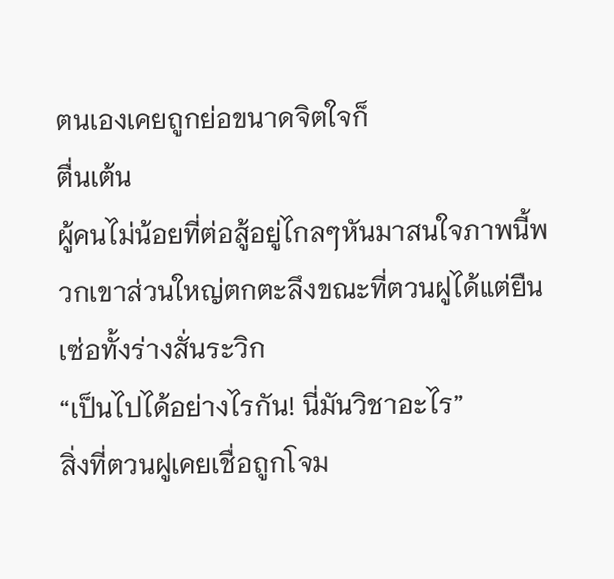ตนเองเคยถูกย่อขนาดจิตใจก็
ตื่นเต้น
ผู้คนไม่น้อยที่ต่อสู้อยู่ไกลๆหันมาสนใจภาพนี้พวกเขาส่วนใหญ่ตกตะลึงขณะที่ตวนฝูได้แต่ยืนเซ่อทั้งร่างสั่นระวิก
“เป็นไปได้อย่างไรกัน! นี่มันวิชาอะไร”
สิ่งที่ตวนฝูเคยเชื่อถูกโจม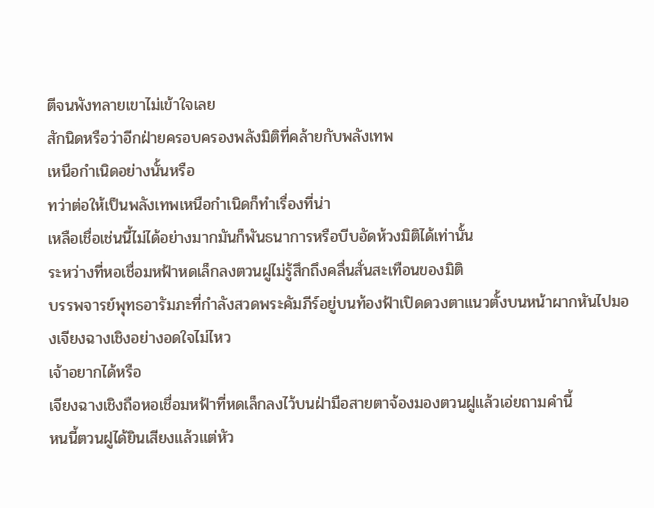ตีจนพังทลายเขาไม่เข้าใจเลย
สักนิดหรือว่าอีกฝ่ายครอบครองพลังมิติที่คล้ายกับพลังเทพ
เหนือกำเนิดอย่างนั้นหรือ
ทว่าต่อให้เป็นพลังเทพเหนือกำเนิดก็ทำเรื่องที่น่า
เหลือเชื่อเช่นนี้ไม่ได้อย่างมากมันก็พันธนาการหรือบีบอัดห้วงมิติได้เท่านั้น
ระหว่างที่หอเชื่อมหฟ้าหดเล็กลงตวนฝูไม่รู้สึกถึงคลื่นสั่นสะเทือนของมิติ
บรรพจารย์พุทธอารัมภะที่กำลังสวดพระคัมภีร์อยู่บนท้องฟ้าเปิดดวงตาแนวตั้งบนหน้าผากหันไปมองเจียงฉางเชิงอย่างอดใจไม่ไหว
เจ้าอยากได้หรือ
เจียงฉางเชิงถือหอเชื่อมหฟ้าที่หดเล็กลงไว้บนฝ่ามือสายตาจ้องมองตวนฝูแล้วเอ่ยถามคำนี้
หนนี้ตวนฝูได้ยินเสียงแล้วแต่หัว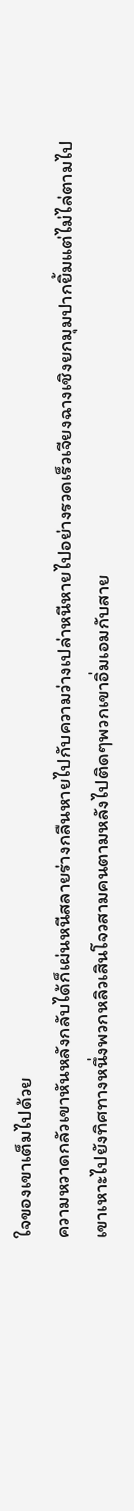ใจของเขาเต็มไปด้วย
ความหวาดกลัวเขาหันหลังกลับได้ก็เผ่นหนีสลายร่างกลืนหายไปกับความว่างเปล่าหนีหายไปอย่างรวดเร็วเจียงฉางเชิงยกมุมปากยิ้มแต่ไม่ไล่ตามไปเขาเหาะไปยังทิศทางหนึ่งพวกหลิวเสินโจวสามคนตามหลังไปติดๆพวกเขาอิ่มเอมกับสาย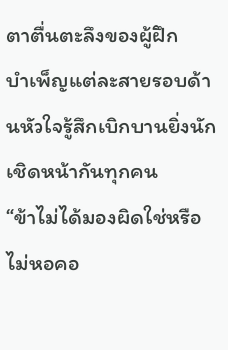ตาตื่นตะลึงของผู้ฝึก
บำเพ็ญแต่ละสายรอบด้านหัวใจรู้สึกเบิกบานยิ่งนัก
เชิดหน้ากันทุกคน
“ข้าไม่ได้มองผิดใช่หรือไม่หอคอ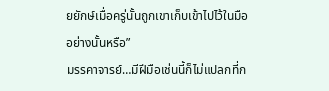ยยักษ์เมื่อครู่นั้นถูกเขาเก็บเข้าไปไว้ในมืออย่างนั้นหรือ”
มรรคาจารย์…มีฝีมือเช่นนี้ก็ไม่แปลกที่ก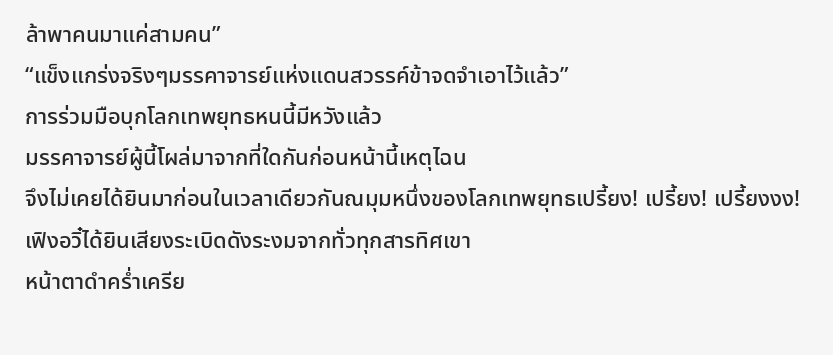ล้าพาคนมาแค่สามคน”
“แข็งแกร่งจริงๆมรรคาจารย์แห่งแดนสวรรค์ข้าจดจำเอาไว้แล้ว”
การร่วมมือบุกโลกเทพยุทธหนนี้มีหวังแล้ว
มรรคาจารย์ผู้นี้โผล่มาจากที่ใดกันก่อนหน้านี้เหตุไฉน
จึงไม่เคยได้ยินมาก่อนในเวลาเดียวกันณมุมหนึ่งของโลกเทพยุทธเปรี้ยง! เปรี้ยง! เปรี้ยงงง!
เฟิงอวิ๋ได้ยินเสียงระเบิดดังระงมจากทั่วทุกสารทิศเขา
หน้าตาดำคร่ำเครีย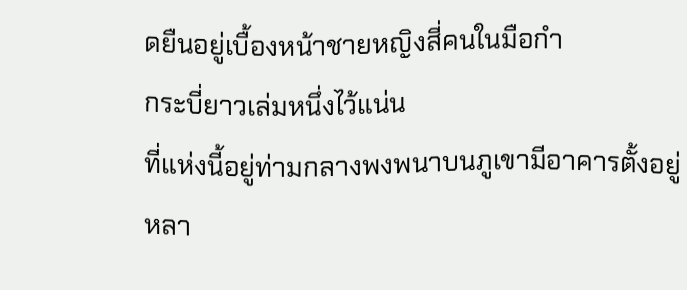ดยืนอยู่เบื้องหน้าชายหญิงสี่คนในมือกำ
กระบี่ยาวเล่มหนึ่งไว้แน่น
ที่แห่งนี้อยู่ท่ามกลางพงพนาบนภูเขามีอาคารตั้งอยู่
หลา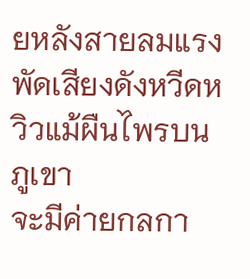ยหลังสายลมแรงพัดเสียงดังหวีดหวิวแม้ผืนไพรบนภูเขา
จะมีค่ายกลกา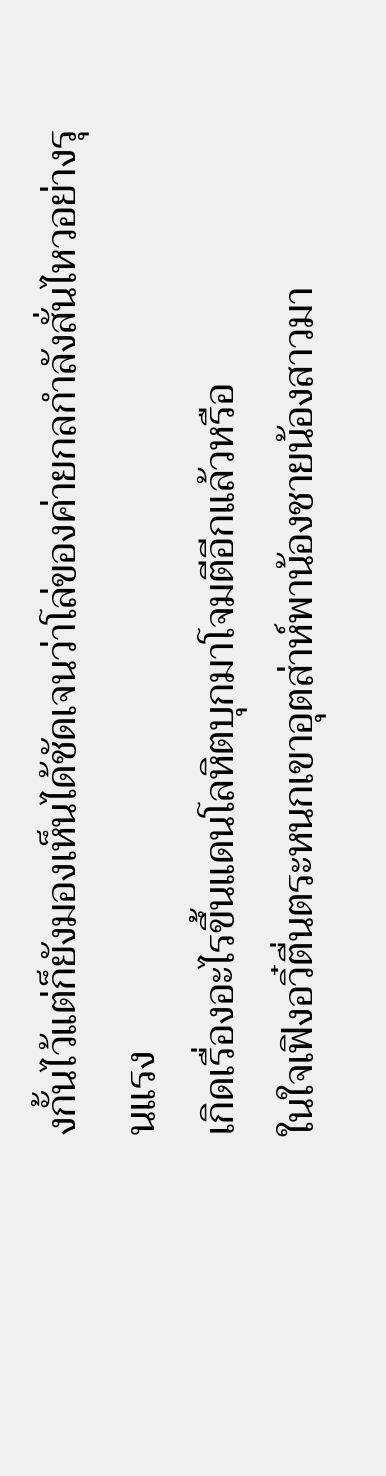งกั้นไว้แต่ก็ยังมองเห็นได้ชัดเจนว่าโล่ของค่ายกลกำลังสั่นไหวอย่างรุนแรง
เกิดเรื่องอะไรขึ้นแดนโลหิตบุกมาโจมตีอีกแล้วหรือ
ในใจเฟิงอวิ๋ตื่นตระหนกเขาอุตส่าห์พาน้องชายน้องสาวมา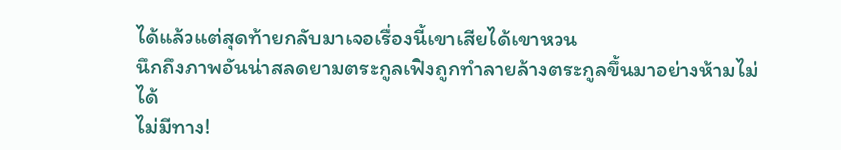ได้แล้วแต่สุดท้ายกลับมาเจอเรื่องนี้เขาเสียได้เขาหวน
นึกถึงภาพอันน่าสลดยามตระกูลเฟิงถูกทำลายล้างตระกูลขึ้นมาอย่างห้ามไม่ได้
ไม่มีทาง!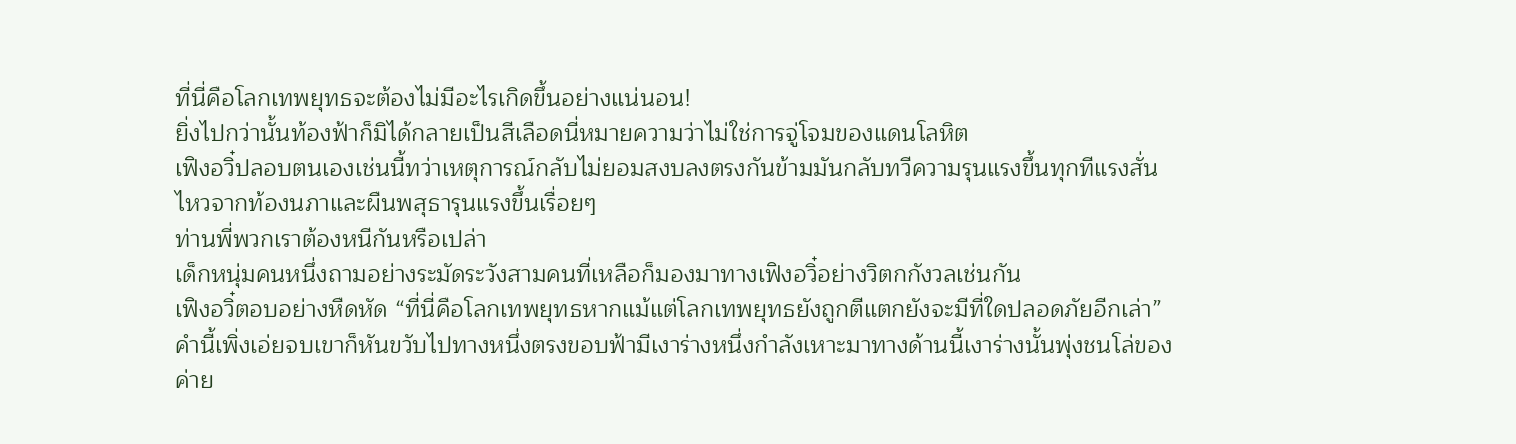ที่นี่คือโลกเทพยุทธจะต้องไม่มีอะไรเกิดขึ้นอย่างแน่นอน!
ยิ่งไปกว่านั้นท้องฟ้าก็มิได้กลายเป็นสีเลือดนี่หมายความว่าไม่ใช่การจู่โจมของแดนโลหิต
เฟิงอวิ๋ปลอบตนเองเช่นนี้ทว่าเหตุการณ์กลับไม่ยอมสงบลงตรงกันข้ามมันกลับทวีความรุนแรงขึ้นทุกทีแรงสั่น
ไหวจากท้องนภาและผืนพสุธารุนแรงขึ้นเรื่อยๆ
ท่านพี่พวกเราต้องหนีกันหรือเปล่า
เด็กหนุ่มคนหนึ่งถามอย่างระมัดระวังสามคนที่เหลือก็มองมาทางเฟิงอวิ๋อย่างวิตกกังวลเช่นกัน
เฟิงอวิ๋ตอบอย่างหืดหัด “ที่นี่คือโลกเทพยุทธหากแม้แต่โลกเทพยุทธยังถูกตีแตกยังจะมีที่ใดปลอดภัยอีกเล่า”
คำนี้เพิ่งเอ่ยจบเขาก็หันขวับไปทางหนึ่งตรงขอบฟ้ามีเงาร่างหนึ่งกำลังเหาะมาทางด้านนี้เงาร่างนั้นพุ่งชนโล่ของ
ค่าย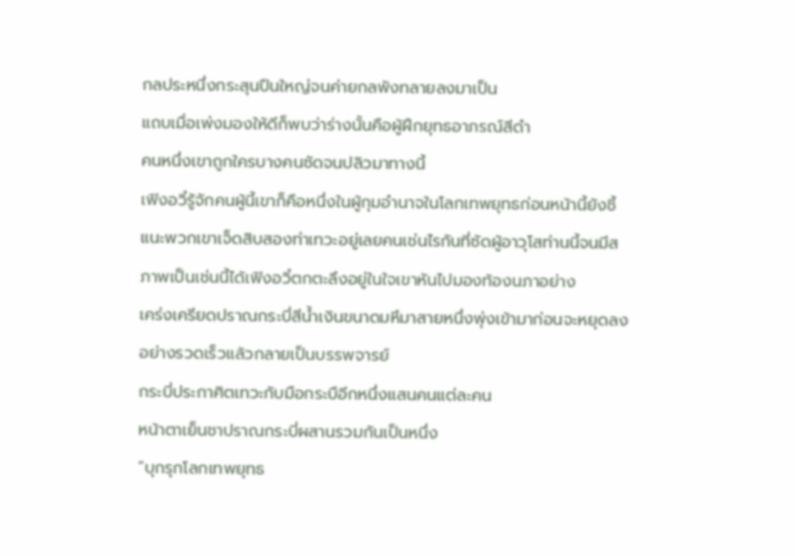กลประหนึ่งกระสุนปืนใหญ่จนค่ายกลพังทลายลงมาเป็น
แถบเมื่อเพ่งมองให้ดีก็พบว่าร่างนั้นคือผู้ฝึกยุทธอาภรณ์สีดำ
คนหนึ่งเขาถูกใครบางคนซัดจนปลิวมาทางนี้
เฟิงอวิ๋รู้จักคนผู้นี้เขาก็คือหนึ่งในผู้กุมอำนาจในโลกเทพยุทธก่อนหน้านี้ยังชี้แนะพวกเขาเจ็ดสิบสองท่าเทวะอยู่เลยคนเช่นไรกันที่ซัดผู้อาวุโสท่านนี้จนมีสภาพเป็นเช่นนี้ได้เฟิงอวิ๋ตกตะลึงอยู่ในใจเขาหันไปมองท้องนภาอย่าง
เคร่งเครียดปราณกระบี่สีน้ำเงินขนาดมหึมาสายหนึ่งพุ่งเข้ามาก่อนจะหยุดลงอย่างรวดเร็วแล้วกลายเป็นบรรพจารย์
กระบี่ประกาศิตเทวะกับมือกระบือีกหนึ่งแสนคนแต่ละคน
หน้าตาเย็นชาปราณกระบี่ผสานรวมกันเป็นหนึ่ง
“บุกรุกโลกเทพยุทธ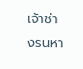เจ้าช่างรนหา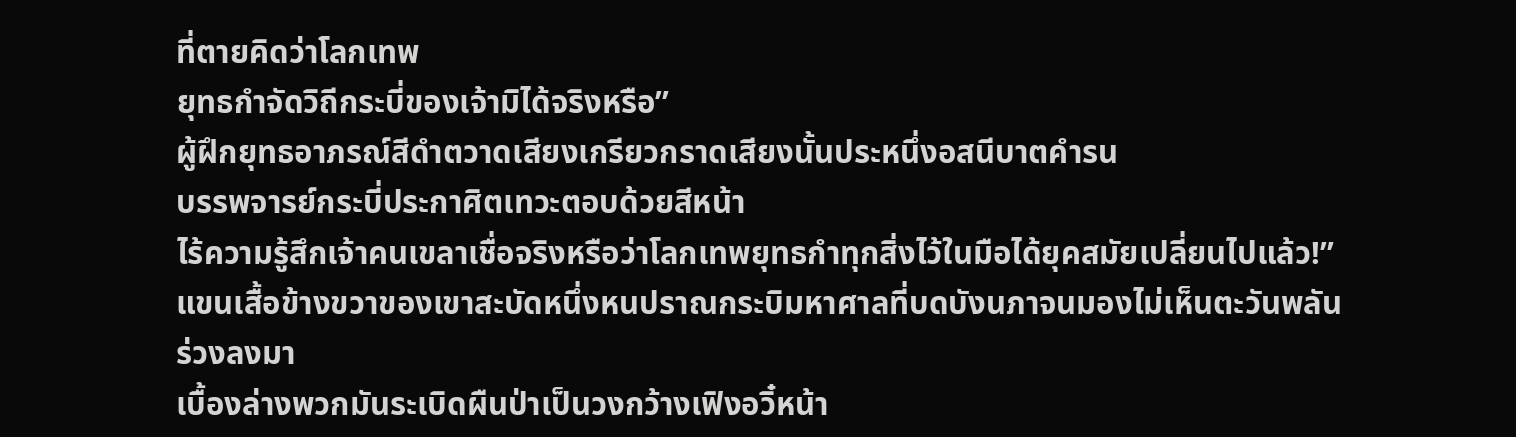ที่ตายคิดว่าโลกเทพ
ยุทธกำจัดวิถีกระบี่ของเจ้ามิได้จริงหรือ”
ผู้ฝึกยุทธอาภรณ์สีดำตวาดเสียงเกรียวกราดเสียงนั้นประหนึ่งอสนีบาตคำรน
บรรพจารย์กระบี่ประกาศิตเทวะตอบด้วยสีหน้า
ไร้ความรู้สึกเจ้าคนเขลาเชื่อจริงหรือว่าโลกเทพยุทธกำทุกสิ่งไว้ในมือได้ยุคสมัยเปลี่ยนไปแล้ว!”
แขนเสื้อข้างขวาของเขาสะบัดหนึ่งหนปราณกระบิมหาศาลที่บดบังนภาจนมองไม่เห็นตะวันพลันร่วงลงมา
เบื้องล่างพวกมันระเบิดผืนป่าเป็นวงกว้างเฟิงอวิ๋หน้า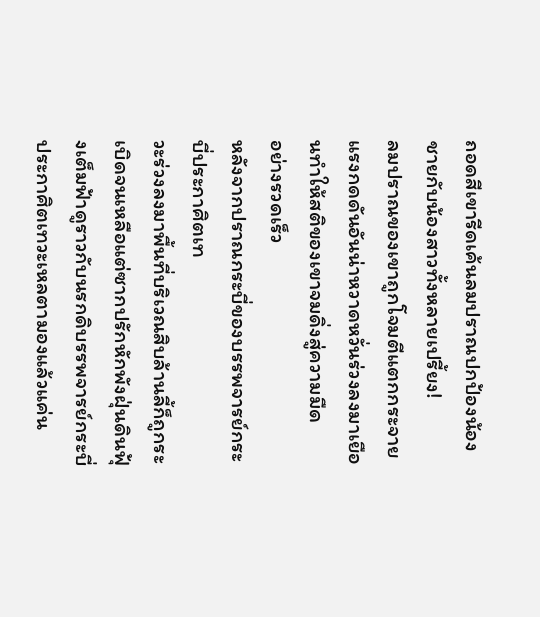ถอดสีเขารีดเค้นลมปราณปกป้องน้องชายกับน้องสาวทั้งหลายเปรี้ยง!
ลมปราณของเขาถูกโจมตีแตกกระจายแรงกดดันอันน่าหวาดหวั่นร่วงลงมาเยือนทำให้สติของเขาจมดิ่งสู่ความมืด
อย่างรวดเร็ว
หลังจากปราณกระบี่ของบรรพจารย์กระบี่ประกาศิตเท
วะร่วงลงมาพื้นที่บริเวณสิบล้านลี้ก็ถูกระเบิดจนเหลือแต่ซากปรักหักพังฝุ่นดินฟุ้งเต็มฟ้าดูราวกับนรกดิบรรพจารย์กระบี่ประกาศิตเทวะเหลตามองแล้วแค่น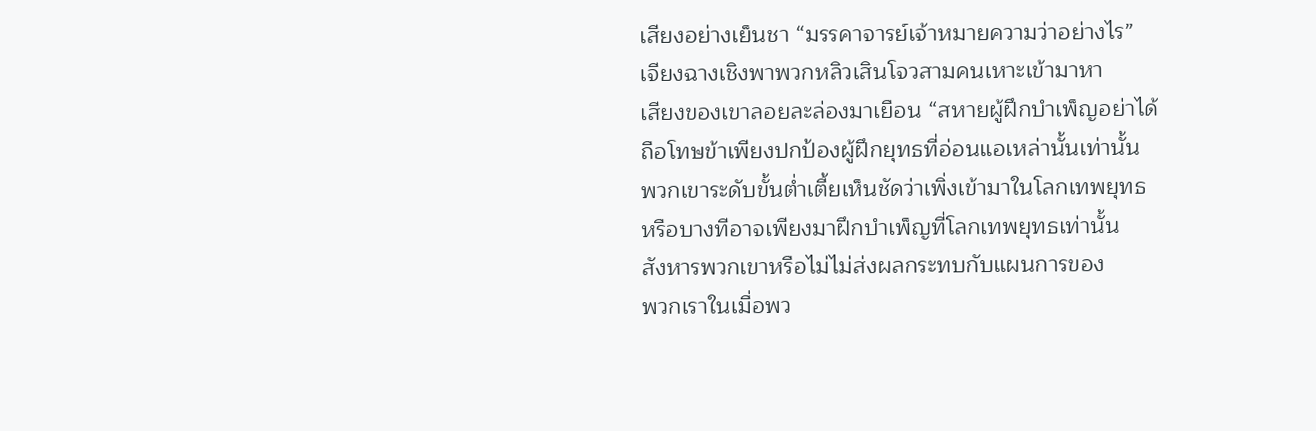เสียงอย่างเย็นชา “มรรคาจารย์เจ้าหมายความว่าอย่างไร”
เจียงฉางเชิงพาพวกหลิวเสินโจวสามคนเหาะเข้ามาหา
เสียงของเขาลอยละล่องมาเยือน “สหายผู้ฝึกบำเพ็ญอย่าได้
ถือโทษข้าเพียงปกป้องผู้ฝึกยุทธที่อ่อนแอเหล่านั้นเท่านั้น
พวกเขาระดับขั้นต่ำเตี้ยเห็นชัดว่าเพิ่งเข้ามาในโลกเทพยุทธ
หรือบางทีอาจเพียงมาฝึกบำเพ็ญที่โลกเทพยุทธเท่านั้น
สังหารพวกเขาหรือไม่ไม่ส่งผลกระทบกับแผนการของ
พวกเราในเมื่อพว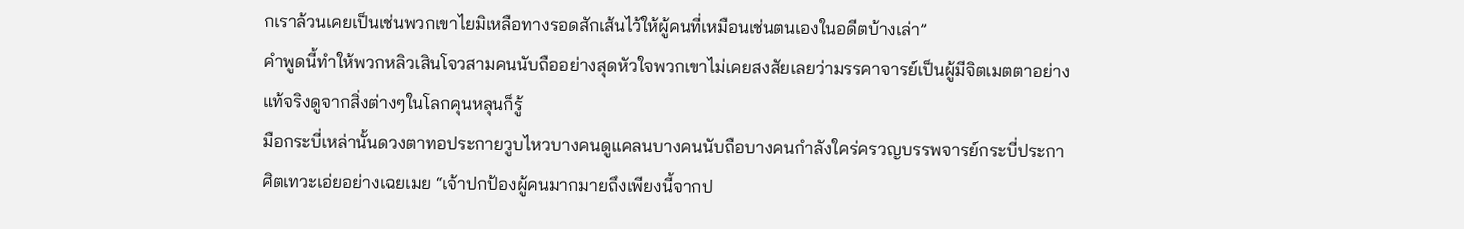กเราล้วนเคยเป็นเช่นพวกเขาไยมิเหลือทางรอดสักเส้นไว้ให้ผู้คนที่เหมือนเช่นตนเองในอดีตบ้างเล่า”
คำพูดนี้ทำให้พวกหลิวเสินโจวสามคนนับถืออย่างสุดหัวใจพวกเขาไม่เคยสงสัยเลยว่ามรรคาจารย์เป็นผู้มีจิตเมตตาอย่างแท้จริงดูจากสิ่งต่างๆในโลกคุนหลุนก็รู้
มือกระบี่เหล่านั้นดวงตาทอประกายวูบไหวบางคนดูแคลนบางคนนับถือบางคนกำลังใคร่ครวญบรรพจารย์กระบี่ประกาศิตเทวะเอ่ยอย่างเฉยเมย “เจ้าปกป้องผู้คนมากมายถึงเพียงนี้จากป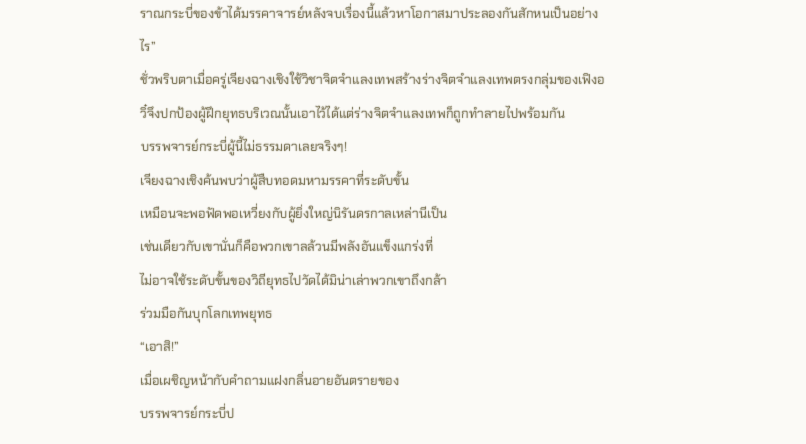ราณกระบี่ของข้าได้มรรคาจารย์หลังจบเรื่องนี้แล้วหาโอกาสมาประลองกันสักหนเป็นอย่างไร”
ชั่วพริบตาเมื่อครู่เจียงฉางเชิงใช้วิชาจิตจำแลงเทพสร้างร่างจิตจำแลงเทพตรงกลุ่มของเฟิงอวิ๋จึงปกป้องผู้ฝึกยุทธบริเวณนั้นเอาไว้ได้แต่ร่างจิตจำแลงเทพก็ถูกทำลายไปพร้อมกัน
บรรพจารย์กระบี่ผู้นี้ไม่ธรรมดาเลยจริงๆ!
เจียงฉางเชิงค้นพบว่าผู้สืบทอดมหามรรคาที่ระดับขั้น
เหมือนจะพอฟัดพอเหวี่ยงกับผู้ยิ่งใหญ่นิรันดรกาลเหล่านีเป็น
เช่นเดียวกับเขานั่นก็คือพวกเขาลล้วนมีพลังอันแข็งแกร่งที่
ไม่อาจใช้ระดับขั้นของวิถียุทธไปวัดได้มิน่าเล่าพวกเขาถึงกล้า
ร่วมมือกันบุกโลกเทพยุทธ
“เอาสิ!”
เมื่อเผชิญหน้ากับคำถามแฝงกลิ่นอายอันตรายของ
บรรพจารย์กระบี่ป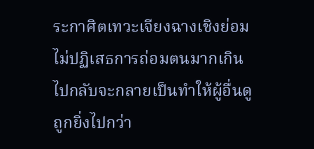ระกาศิตเทวะเจียงฉางเชิงย่อมไม่ปฏิเสธการถ่อมตนมากเกินไปกลับจะกลายเป็นทำให้ผู้อื่นดูถูกยิ่งไปกว่า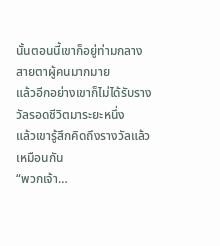นั้นตอนนี้เขาก็อยู่ท่ามกลางสายตาผู้คนมากมาย
แล้วอีกอย่างเขาก็ไม่ได้รับรางวัลรอดชีวิตมาระยะหนึ่ง
แล้วเขารู้สึกคิดถึงรางวัลแล้วเหมือนกัน
“พวกเจ้า…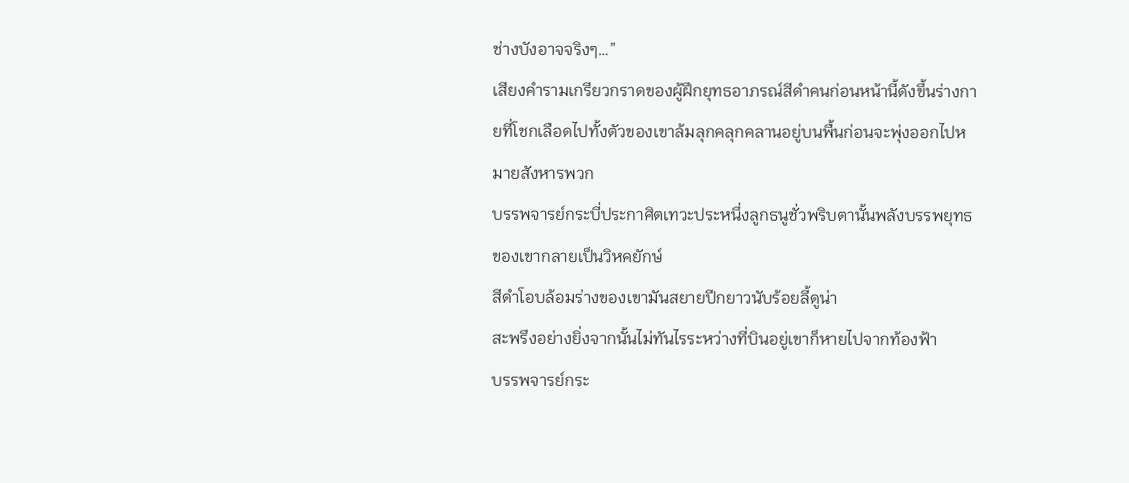ช่างบังอาจจริงๆ…”
เสียงคำรามเกรียวกราดของผู้ฝึกยุทธอาภรณ์สีดำคนก่อนหน้านี้ดังขึ้นร่างกายที่โชกเลือดไปทั้งตัวของเขาล้มลุกคลุกคลานอยู่บนพื้นก่อนจะพุ่งออกไปหมายสังหารพวก
บรรพจารย์กระบี่ประกาศิตเทวะประหนึ่งลูกธนูชั่วพริบตานั้นพลังบรรพยุทธของเขากลายเป็นวิหคยักษ์
สีดำโอบล้อมร่างของเขามันสยายปีกยาวนับร้อยลี้ดูน่า
สะพรึงอย่างยิ่งจากนั้นไม่ทันไรระหว่างที่บินอยู่เขาก็หายไปจากท้องฟ้า
บรรพจารย์กระ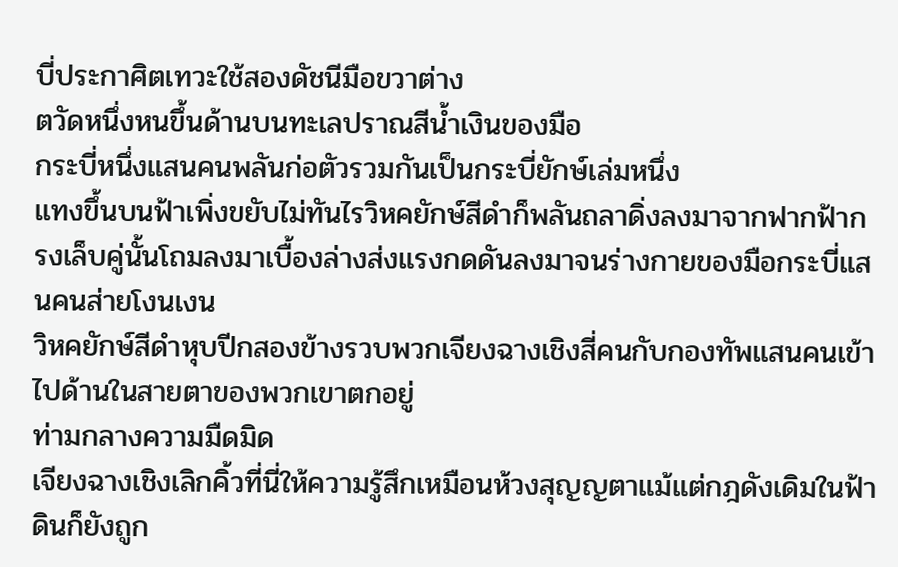บี่ประกาศิตเทวะใช้สองดัชนีมือขวาต่าง
ตวัดหนึ่งหนขึ้นด้านบนทะเลปราณสีน้ำเงินของมือ
กระบี่หนึ่งแสนคนพลันก่อตัวรวมกันเป็นกระบี่ยักษ์เล่มหนึ่ง
แทงขึ้นบนฟ้าเพิ่งขยับไม่ทันไรวิหคยักษ์สีดำก็พลันถลาดิ่งลงมาจากฟากฟ้ากรงเล็บคู่นั้นโถมลงมาเบื้องล่างส่งแรงกดดันลงมาจนร่างกายของมือกระบี่แสนคนส่ายโงนเงน
วิหคยักษ์สีดำหุบปีกสองข้างรวบพวกเจียงฉางเชิงสี่คนกับกองทัพแสนคนเข้าไปด้านในสายตาของพวกเขาตกอยู่
ท่ามกลางความมืดมิด
เจียงฉางเชิงเลิกคิ้วที่นี่ให้ความรู้สึกเหมือนห้วงสุญญตาแม้แต่กฎดังเดิมในฟ้าดินก็ยังถูก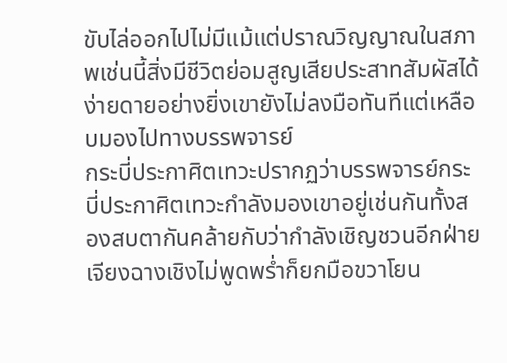ขับไล่ออกไปไม่มีแม้แต่ปราณวิญญาณในสภาพเช่นนี้สิ่งมีชีวิตย่อมสูญเสียประสาทสัมผัสได้ง่ายดายอย่างยิ่งเขายังไม่ลงมือทันทีแต่เหลือบมองไปทางบรรพจารย์
กระบี่ประกาศิตเทวะปรากฏว่าบรรพจารย์กระบี่ประกาศิตเทวะกำลังมองเขาอยู่เช่นกันทั้งสองสบตากันคล้ายกับว่ากำลังเชิญชวนอีกฝ่าย
เจียงฉางเชิงไม่พูดพร่ำก็ยกมือขวาโยน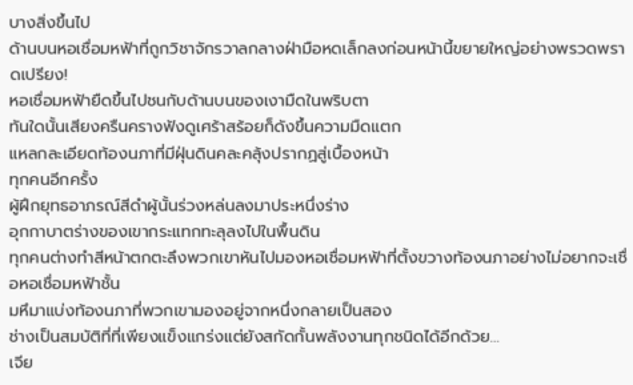บางสิ่งขึ้นไป
ด้านบนหอเชื่อมหฟ้าที่ถูกวิชาจักรวาลกลางฝ่ามือหดเล็กลงก่อนหน้านี้ขยายใหญ่อย่างพรวดพราดเปรียง!
หอเชื่อมหฟ้ายืดขึ้นไปชนกับด้านบนของเงามืดในพริบตา
ทันใดนั้นเสียงครืนครางฟังดูเศร้าสร้อยก็ดังขึ้นความมืดแตก
แหลกละเอียดท้องนภาที่มีฝุ่นดินคละคลุ้งปรากฏสู่เบื้องหน้า
ทุกคนอีกครั้ง
ผู้ฝึกยุทธอาภรณ์สีดำผู้นั้นร่วงหล่นลงมาประหนึ่งร่าง
อุกกาบาตร่างของเขากระแทกทะลุลงไปในพื้นดิน
ทุกคนต่างทำสีหน้าตกตะลึงพวกเขาหันไปมองหอเชื่อมหฟ้าที่ตั้งขวางท้องนภาอย่างไม่อยากจะเชื่อหอเชื่อมหฟ้าชั้น
มหึมาแบ่งท้องนภาที่พวกเขามองอยู่จากหนึ่งกลายเป็นสอง
ช่างเป็นสมบัติที่ที่เพียงแข็งแกร่งแต่ยังสกัดกั้นพลังงานทุกชนิดได้อีกด้วย…
เจีย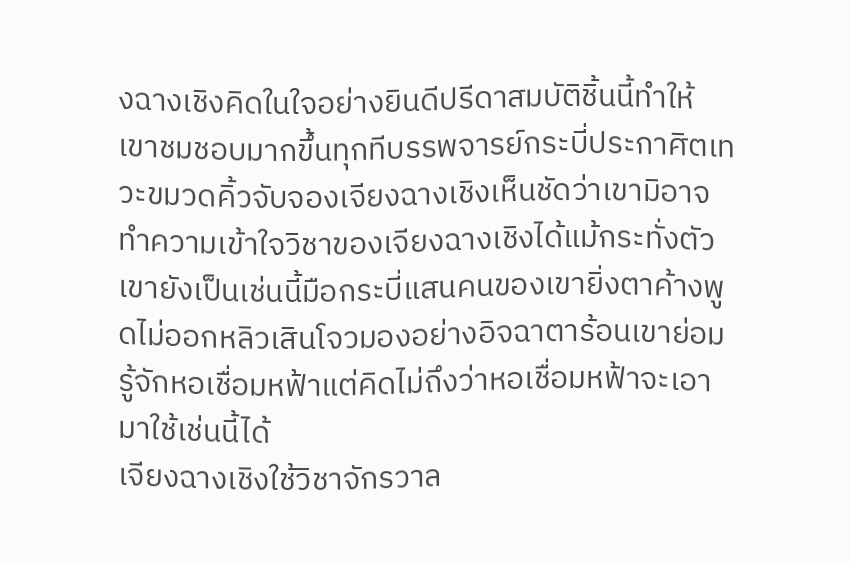งฉางเชิงคิดในใจอย่างยินดีปรีดาสมบัติชิ้นนี้ทำให้
เขาชมชอบมากขึ้นทุกทีบรรพจารย์กระบี่ประกาศิตเทวะขมวดคิ้วจับจองเจียงฉางเชิงเห็นชัดว่าเขามิอาจทำความเข้าใจวิชาของเจียงฉางเชิงได้แม้กระทั่งตัวเขายังเป็นเช่นนี้มือกระบี่แสนคนของเขายิ่งตาค้างพูดไม่ออกหลิวเสินโจวมองอย่างอิจฉาตาร้อนเขาย่อมรู้จักหอเชื่อมหฟ้าแต่คิดไม่ถึงว่าหอเชื่อมหฟ้าจะเอามาใช้เช่นนี้ได้
เจียงฉางเชิงใช้วิชาจักรวาล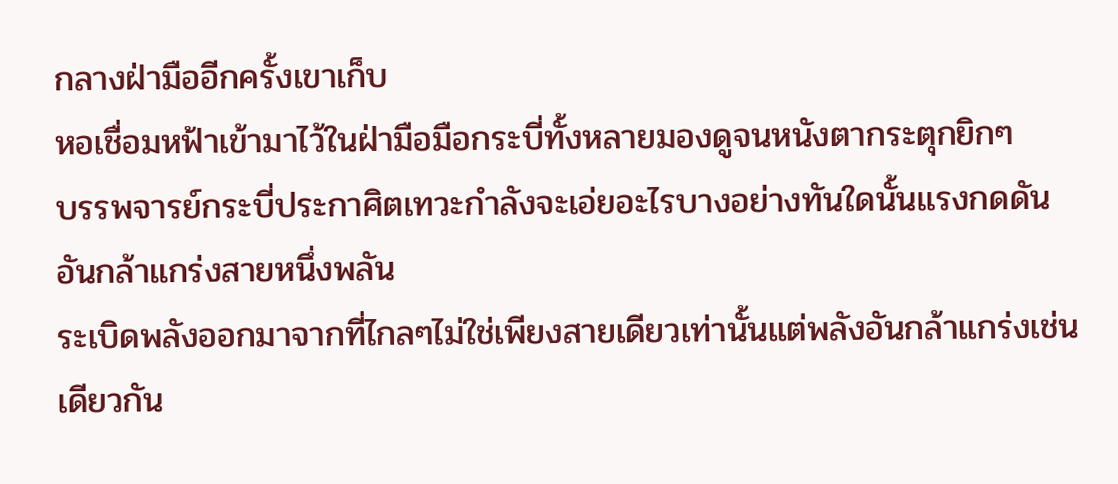กลางฝ่ามืออีกครั้งเขาเก็บ
หอเชื่อมหฟ้าเข้ามาไว้ในฝ่ามือมือกระบี่ทั้งหลายมองดูจนหนังตากระตุกยิกๆ
บรรพจารย์กระบี่ประกาศิตเทวะกำลังจะเอ่ยอะไรบางอย่างทันใดนั้นแรงกดดันอันกล้าแกร่งสายหนึ่งพลัน
ระเบิดพลังออกมาจากที่ไกลๆไม่ใช่เพียงสายเดียวเท่านั้นแต่พลังอันกล้าแกร่งเช่นเดียวกัน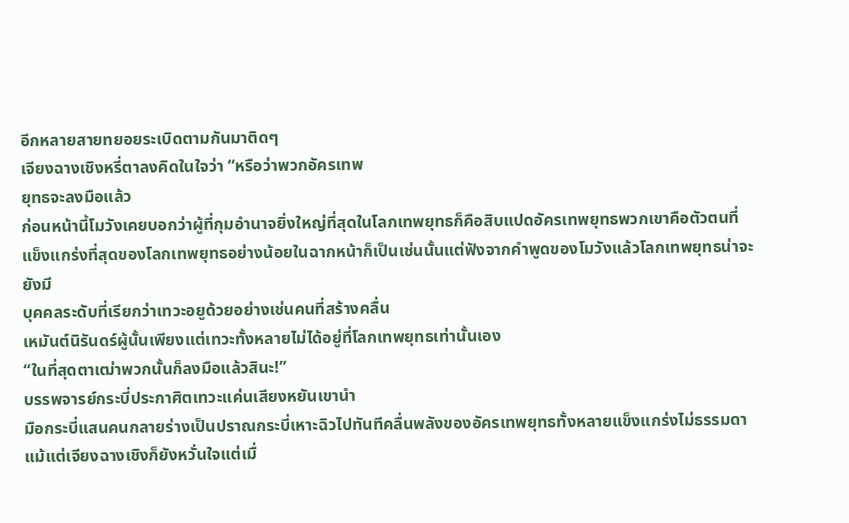อีกหลายสายทยอยระเบิดตามกันมาติดๆ
เจียงฉางเชิงหรี่ตาลงคิดในใจว่า “หรือว่าพวกอัครเทพ
ยุทธจะลงมือแล้ว
ก่อนหน้านี้โมวังเคยบอกว่าผู้ที่กุมอำนาจยิ่งใหญ่ที่สุดในโลกเทพยุทธก็คือสิบแปดอัครเทพยุทธพวกเขาคือตัวตนที่
แข็งแกร่งที่สุดของโลกเทพยุทธอย่างน้อยในฉากหน้าก็เป็นเช่นนั้นแต่ฟังจากคำพูดของโมวังแล้วโลกเทพยุทธน่าจะยังมี
บุคคลระดับที่เรียกว่าเทวะอยูด้วยอย่างเช่นคนที่สร้างคลื่น
เหมันต์นิรันดร์ผู้นั้นเพียงแต่เทวะทั้งหลายไม่ได้อยู่ที่โลกเทพยุทธเท่านั้นเอง
“ในที่สุดตาเฒ่าพวกนั้นก็ลงมือแล้วสินะ!”
บรรพจารย์กระบี่ประกาศิตเทวะแค่นเสียงหยันเขานำ
มือกระบี่แสนคนกลายร่างเป็นปราณกระบี่เหาะฉิวไปทันทีคลื่นพลังของอัครเทพยุทธทั้งหลายแข็งแกร่งไม่ธรรมดา
แม้แต่เจียงฉางเชิงก็ยังหวั่นใจแต่เมื่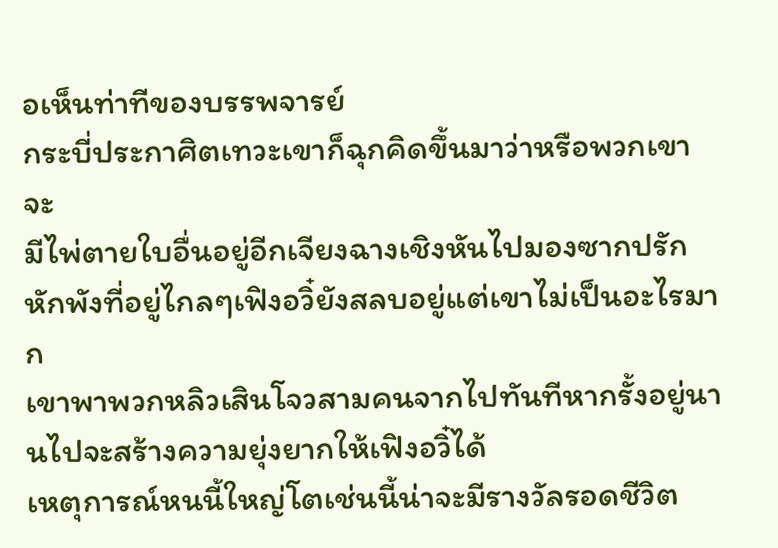อเห็นท่าทีของบรรพจารย์
กระบี่ประกาศิตเทวะเขาก็ฉุกคิดขึ้นมาว่าหรือพวกเขาจะ
มีไพ่ตายใบอื่นอยู่อีกเจียงฉางเชิงหันไปมองซากปรักหักพังที่อยู่ไกลๆเฟิงอวิ๋ยังสลบอยู่แต่เขาไม่เป็นอะไรมาก
เขาพาพวกหลิวเสินโจวสามคนจากไปทันทีหากรั้งอยู่นานไปจะสร้างความยุ่งยากให้เฟิงอวิ๋ได้
เหตุการณ์หนนี้ใหญ่โตเช่นนี้น่าจะมีรางวัลรอดชีวิต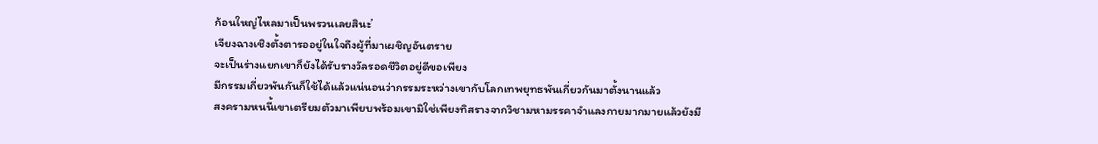ก้อนใหญ่ไหลมาเป็นพรวนเลยสินะ’
เจียงฉางเชิงตั้งตารออยู่ในใจถึงผู้ที่มาเผชิญอันตราย
จะเป็นร่างแยกเขาก็ยังได้รับรางวัลรอดชีวิตอยู่ดีขอเพียง
มีกรรมเกี่ยวพันกันก็ใช้ได้แล้วแน่นอนว่ากรรมระหว่างเขากับโลกเทพยุทธพันเกี่ยวกันมาตั้งนานแล้ว
สงครามหนนี้เขาเตรียมตัวมาเพียบพร้อมเขามิใช่เพียงทิสรางจากวิชามหามรรคาจำแลงกายมากมายแล้วยังมี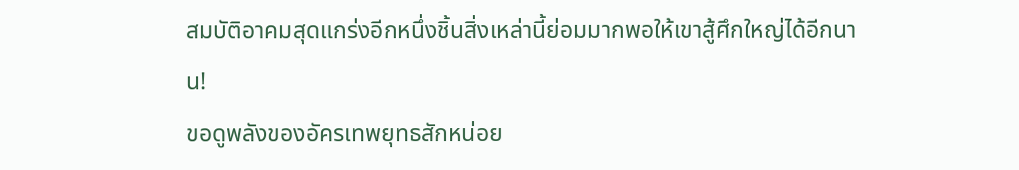สมบัติอาคมสุดแกร่งอีกหนึ่งชิ้นสิ่งเหล่านี้ย่อมมากพอให้เขาสู้ศึกใหญ่ได้อีกนาน!
ขอดูพลังของอัครเทพยุทธสักหน่อย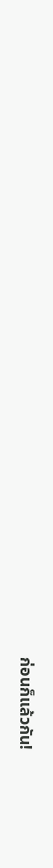ก่อนก็แล้วกัน!